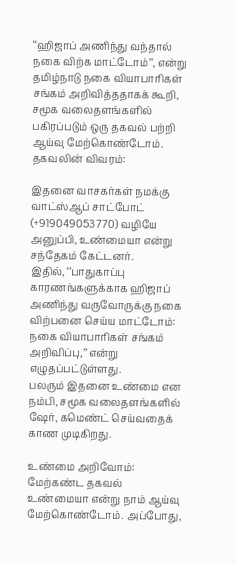‘‘ஹிஜாப் அணிந்து வந்தால் நகை விற்க மாட்டோம்’’, என்று தமிழ்நாடு நகை வியாபாரிகள் சங்கம் அறிவித்ததாகக் கூறி, சமூக வலைதளங்களில் பகிரப்படும் ஒரு தகவல் பற்றி ஆய்வு மேற்கொண்டோம்.
தகவலின் விவரம்:

இதனை வாசகர்கள் நமக்கு வாட்ஸ்ஆப் சாட்போட் (+919049053770) வழியே அனுப்பி, உண்மையா என்று சந்தேகம் கேட்டனர்.
இதில், ‘’பாதுகாப்பு காரணங்களுக்காக ஹிஜாப் அணிந்து வருவோருக்கு நகை விற்பனை செய்ய மாட்டோம்: நகை வியாபாரிகள் சங்கம் அறிவிப்பு,’’ என்று எழுதப்பட்டுள்ளது.
பலரும் இதனை உண்மை என நம்பி, சமூக வலைதளங்களில் ஷேர், கமெண்ட் செய்வதைக் காண முடிகிறது.

உண்மை அறிவோம்:
மேற்கண்ட தகவல் உண்மையா என்று நாம் ஆய்வு மேற்கொண்டோம். அப்போது,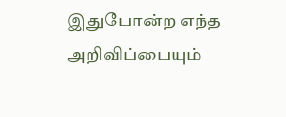இதுபோன்ற எந்த அறிவிப்பையும்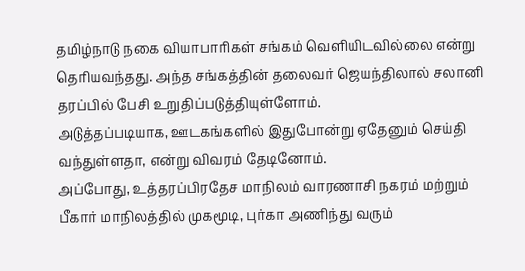தமிழ்நாடு நகை வியாபாரிகள் சங்கம் வெளியிடவில்லை என்று தெரியவந்தது. அந்த சங்கத்தின் தலைவர் ஜெயந்திலால் சலானி தரப்பில் பேசி உறுதிப்படுத்தியுள்ளோம்.
அடுத்தப்படியாக, ஊடகங்களில் இதுபோன்று ஏதேனும் செய்தி வந்துள்ளதா, என்று விவரம் தேடினோம்.
அப்போது, உத்தரப்பிரதேச மாநிலம் வாரணாசி நகரம் மற்றும் பீகார் மாநிலத்தில் முகமூடி, புர்கா அணிந்து வரும்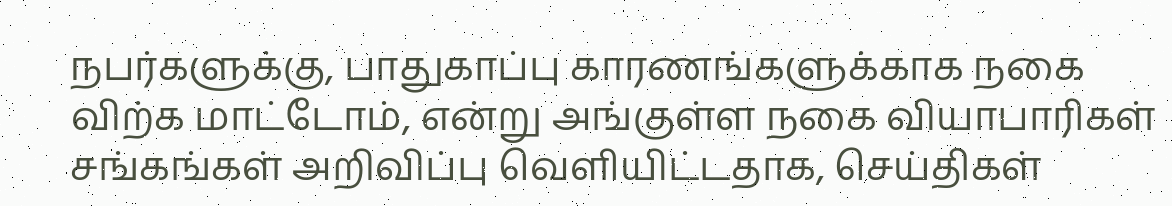நபர்களுக்கு, பாதுகாப்பு காரணங்களுக்காக நகை விற்க மாட்டோம், என்று அங்குள்ள நகை வியாபாரிகள் சங்கங்கள் அறிவிப்பு வெளியிட்டதாக, செய்திகள்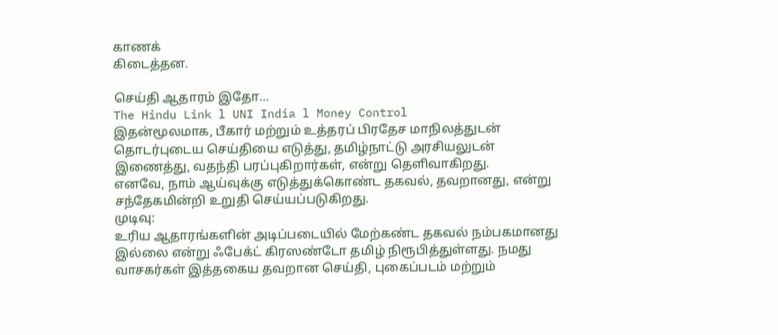காணக்
கிடைத்தன.

செய்தி ஆதாரம் இதோ…
The Hindu Link l UNI India l Money Control
இதன்மூலமாக, பீகார் மற்றும் உத்தரப் பிரதேச மாநிலத்துடன் தொடர்புடைய செய்தியை எடுத்து, தமிழ்நாட்டு அரசியலுடன் இணைத்து, வதந்தி பரப்புகிறார்கள், என்று தெளிவாகிறது.
எனவே, நாம் ஆய்வுக்கு எடுத்துக்கொண்ட தகவல், தவறானது, என்று சந்தேகமின்றி உறுதி செய்யப்படுகிறது.
முடிவு:
உரிய ஆதாரங்களின் அடிப்படையில் மேற்கண்ட தகவல் நம்பகமானது இல்லை என்று ஃபேக்ட் கிரஸண்டோ தமிழ் நிரூபித்துள்ளது. நமது வாசகர்கள் இத்தகைய தவறான செய்தி, புகைப்படம் மற்றும்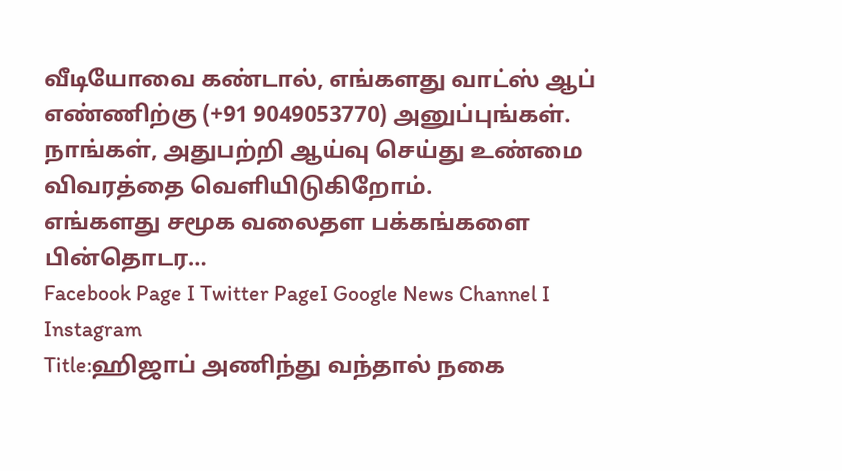வீடியோவை கண்டால், எங்களது வாட்ஸ் ஆப் எண்ணிற்கு (+91 9049053770) அனுப்புங்கள். நாங்கள், அதுபற்றி ஆய்வு செய்து உண்மை விவரத்தை வெளியிடுகிறோம்.
எங்களது சமூக வலைதள பக்கங்களை பின்தொடர…
Facebook Page I Twitter PageI Google News Channel I Instagram
Title:ஹிஜாப் அணிந்து வந்தால் நகை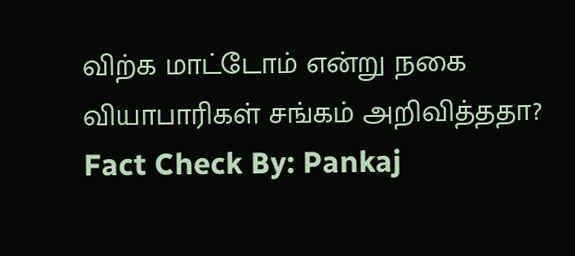விற்க மாட்டோம் என்று நகை வியாபாரிகள் சங்கம் அறிவித்ததா?
Fact Check By: Pankaj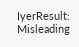IyerResult: Misleading